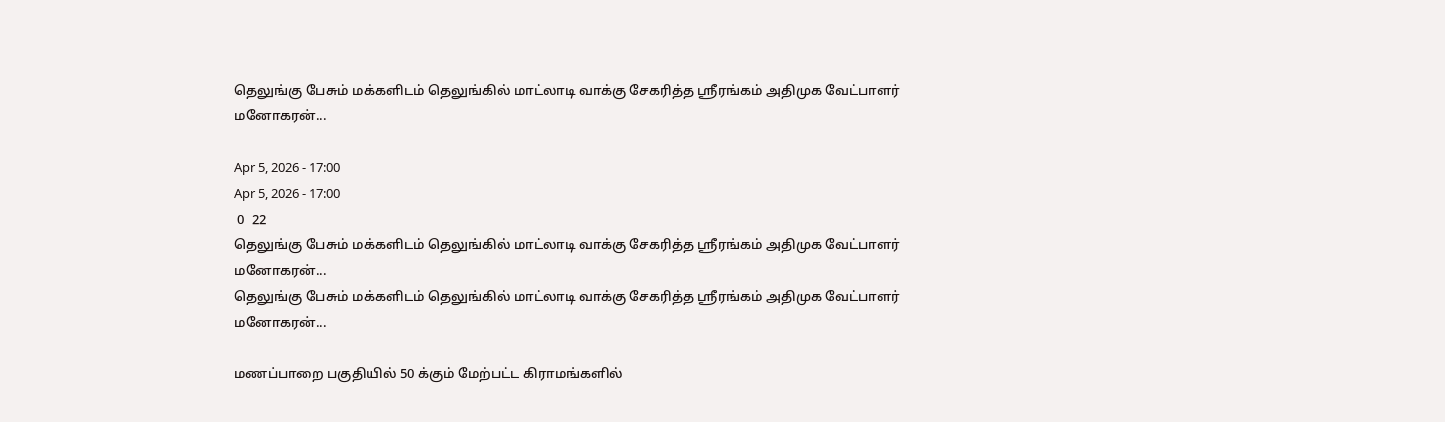தெலுங்கு பேசும் மக்களிடம் தெலுங்கில் மாட்லாடி வாக்கு சேகரித்த ஶ்ரீரங்கம் அதிமுக வேட்பாளர் மனோகரன்...

Apr 5, 2026 - 17:00
Apr 5, 2026 - 17:00
 0  22
தெலுங்கு பேசும் மக்களிடம் தெலுங்கில் மாட்லாடி வாக்கு சேகரித்த ஶ்ரீரங்கம் அதிமுக வேட்பாளர் மனோகரன்...
தெலுங்கு பேசும் மக்களிடம் தெலுங்கில் மாட்லாடி வாக்கு சேகரித்த ஶ்ரீரங்கம் அதிமுக வேட்பாளர் மனோகரன்...

மணப்பாறை பகுதியில் 50 க்கும் மேற்பட்ட கிராமங்களில்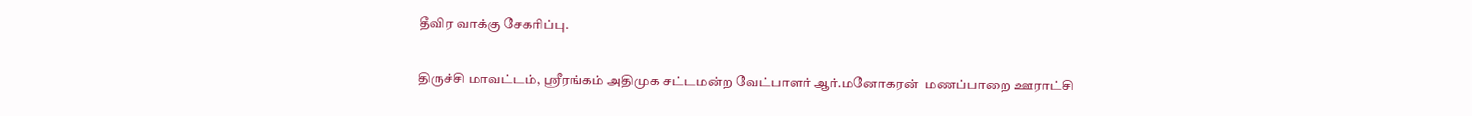தீவிர வாக்கு சேகரிப்பு.

திருச்சி மாவட்டம், ஶ்ரீரங்கம் அதிமுக சட்டமன்ற வேட்பாளர் ஆர்.மனோகரன்  மணப்பாறை ஊராட்சி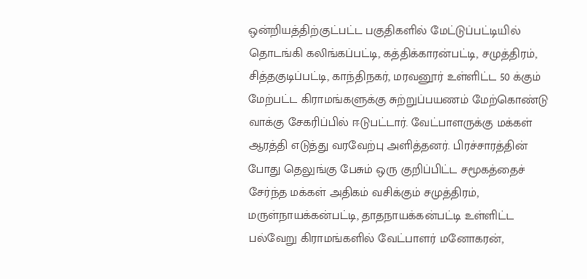ஒன்றியத்திற்குட்பட்ட பகுதிகளில் மேட்டுப்பட்டியில் தொடங்கி கலிங்கப்பட்டி, கத்திக்காரன்பட்டி, சமுத்திரம், சித்தகுடிப்பட்டி, காந்திநகர், மரவனூர் உள்ளிட்ட 50 க்கும் மேற்பட்ட கிராமங்களுக்கு சுற்றுப்பயணம் மேற்கொண்டு வாக்கு சேகரிப்பில் ஈடுபட்டார். வேட்பாளருக்கு மக்கள் ஆரத்தி எடுத்து வரவேற்பு அளித்தனர். பிரச்சாரத்தின் போது தெலுங்கு பேசும் ஒரு குறிப்பிட்ட சமூகத்தைச் சேர்ந்த மக்கள் அதிகம் வசிக்கும் சமுத்திரம், மருள்நாயக்கன்பட்டி, தாதநாயக்கன்பட்டி உள்ளிட்ட பல்வேறு கிராமங்களில் வேட்பாளர் மனோகரன்,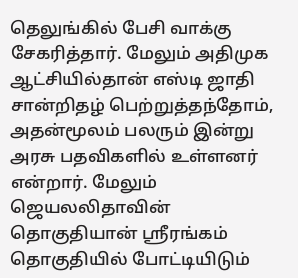தெலுங்கில் பேசி வாக்கு சேகரித்தார். மேலும் அதிமுக ஆட்சியில்தான் எஸ்டி ஜாதி சான்றிதழ் பெற்றுத்தந்தோம், அதன்மூலம் பலரும் இன்று அரசு பதவிகளில் உள்ளனர் என்றார். மேலும் ஜெயலலிதாவின் தொகுதியான் ஶ்ரீரங்கம் தொகுதியில் போட்டியிடும்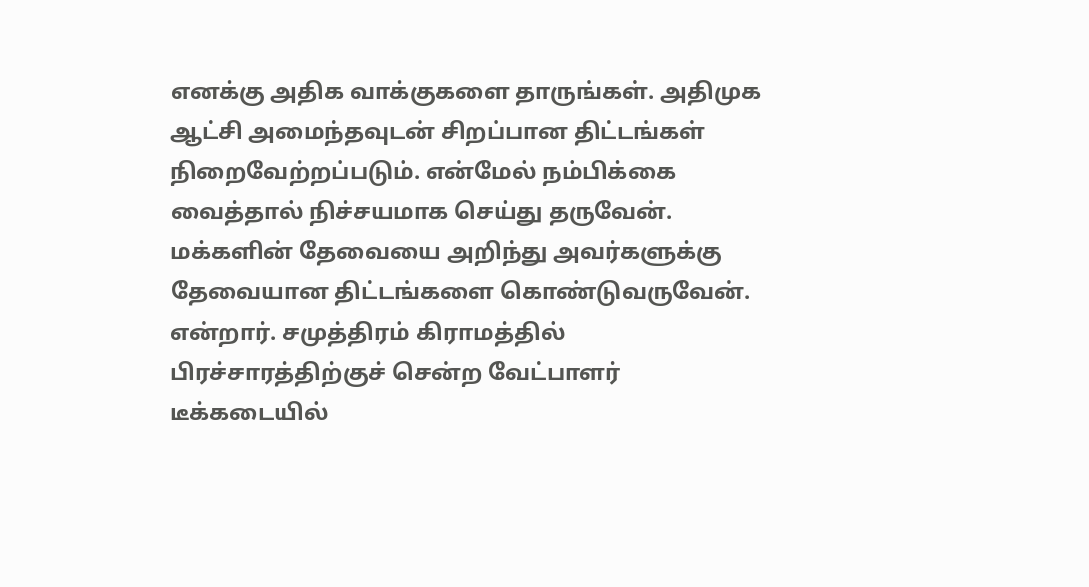எனக்கு அதிக வாக்குகளை தாருங்கள். அதிமுக ஆட்சி அமைந்தவுடன் சிறப்பான திட்டங்கள் நிறைவேற்றப்படும். என்மேல் நம்பிக்கை வைத்தால் நிச்சயமாக செய்து தருவேன். மக்களின் தேவையை அறிந்து அவர்களுக்கு தேவையான திட்டங்களை கொண்டுவருவேன்‌. என்றார். சமுத்திரம் கிராமத்தில் பிரச்சாரத்திற்குச் சென்ற வேட்பாளர் டீக்கடையில்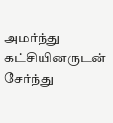அமர்ந்து கட்சியினருடன் சேர்ந்து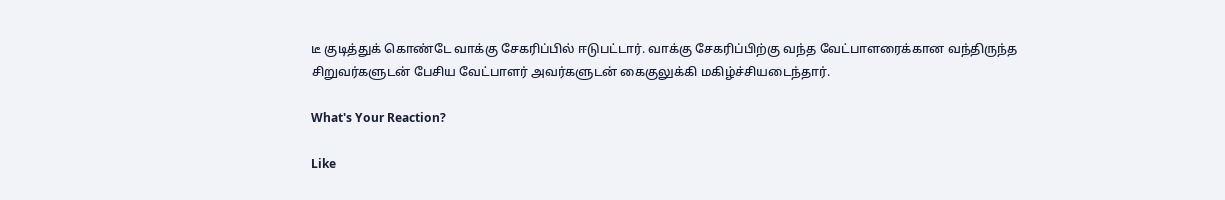டீ குடித்துக் கொண்டே வாக்கு சேகரிப்பில் ஈடுபட்டார். வாக்கு சேகரிப்பிற்கு வந்த வேட்பாளரைக்கான வந்திருந்த சிறுவர்களுடன் பேசிய வேட்பாளர் அவர்களுடன் கைகுலுக்கி மகிழ்ச்சியடைந்தார்.

What's Your Reaction?

Like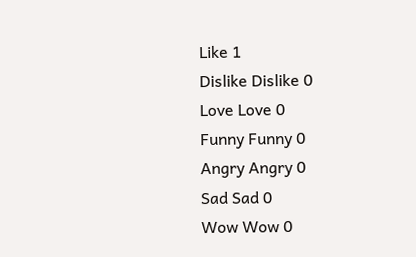Like 1
Dislike Dislike 0
Love Love 0
Funny Funny 0
Angry Angry 0
Sad Sad 0
Wow Wow 0